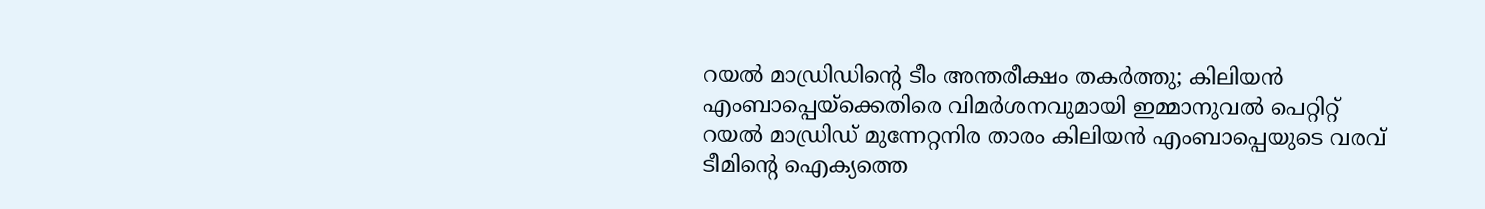റയൽ മാഡ്രിഡിന്റെ ടീം അന്തരീക്ഷം തകർത്തു; കിലിയൻ എംബാപ്പെയ്ക്കെതിരെ വിമർശനവുമായി ഇമ്മാനുവൽ പെറ്റിറ്റ്
റയൽ മാഡ്രിഡ് മുന്നേറ്റനിര താരം കിലിയൻ എംബാപ്പെയുടെ വരവ് ടീമിന്റെ ഐക്യത്തെ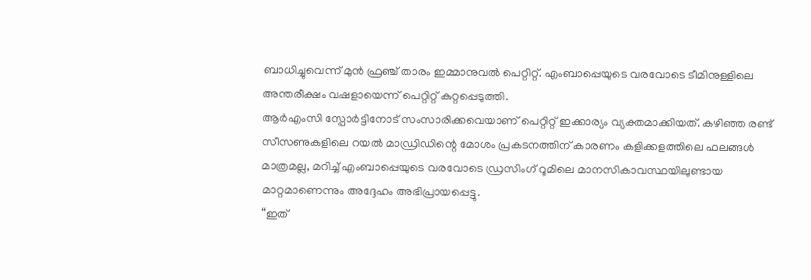ബാധിച്ചുവെന്ന് മുൻ ഫ്രഞ്ച് താരം ഇമ്മാനുവൽ പെറ്റിറ്റ്. എംബാപ്പെയുടെ വരവോടെ ടീമിനുള്ളിലെ അന്തരീക്ഷം വഷളായെന്ന് പെറ്റിറ്റ് കുറ്റപ്പെടുത്തി.
ആർഎംസി സ്പോർട്ടിനോട് സംസാരിക്കവെയാണ് പെറ്റിറ്റ് ഇക്കാര്യം വ്യക്തമാക്കിയത്. കഴിഞ്ഞ രണ്ട് സീസണുകളിലെ റയൽ മാഡ്രിഡിന്റെ മോശം പ്രകടനത്തിന് കാരണം കളിക്കളത്തിലെ ഫലങ്ങൾ മാത്രമല്ല, മറിച്ച് എംബാപ്പെയുടെ വരവോടെ ഡ്രസിംഗ് റൂമിലെ മാനസികാവസ്ഥയിലുണ്ടായ മാറ്റമാണെന്നും അദ്ദേഹം അഭിപ്രായപ്പെട്ടു.
“ഇത്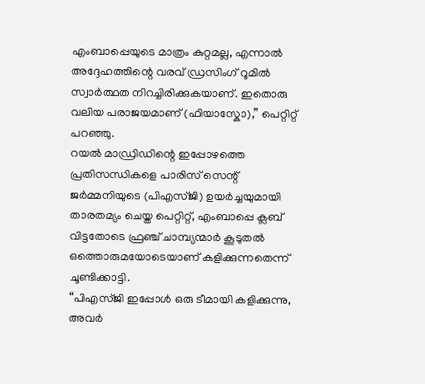എംബാപ്പെയുടെ മാത്രം കുറ്റമല്ല, എന്നാൽ അദ്ദേഹത്തിന്റെ വരവ് ഡ്രസിംഗ് റൂമിൽ സ്വാർത്ഥത നിറച്ചിരിക്കുകയാണ്. ഇതൊരു വലിയ പരാജയമാണ് (ഫിയാസ്കോ),” പെറ്റിറ്റ് പറഞ്ഞു.
റയൽ മാഡ്രിഡിന്റെ ഇപ്പോഴത്തെ പ്രതിസന്ധികളെ പാരിസ് സെന്റ് ജർമ്മനിയുടെ (പിഎസ്ജി) ഉയർച്ചയുമായി താരതമ്യം ചെയ്ത പെറ്റിറ്റ്, എംബാപ്പെ ക്ലബ് വിട്ടതോടെ ഫ്രഞ്ച് ചാമ്പ്യന്മാർ കൂടുതൽ ഒത്തൊരുമയോടെയാണ് കളിക്കുന്നതെന്ന് ചൂണ്ടിക്കാട്ടി.
“പിഎസ്ജി ഇപ്പോൾ ഒരു ടീമായി കളിക്കുന്നു, അവർ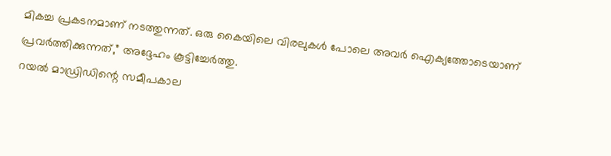മികച്ച പ്രകടനമാണ് നടത്തുന്നത്. ഒരു കൈയിലെ വിരലുകൾ പോലെ അവർ ഐക്യത്തോടെയാണ് പ്രവർത്തിക്കുന്നത്,” അദ്ദേഹം കൂട്ടിച്ചേർത്തു.
റയൽ മാഡ്രിഡിന്റെ സമീപകാല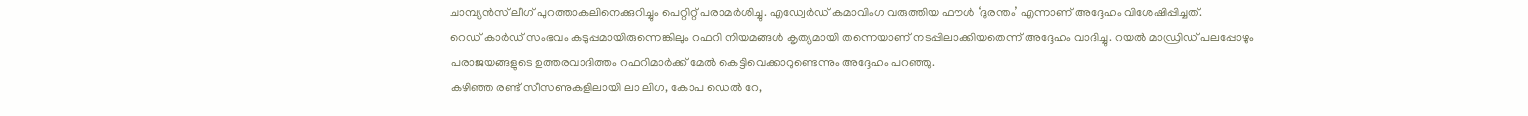ചാമ്പ്യൻസ് ലീഗ് പുറത്താകലിനെക്കുറിച്ചും പെറ്റിറ്റ് പരാമർശിച്ചു. എഡ്വേർഡ് കമാവിംഗ വരുത്തിയ ഫൗൾ ‘ദുരന്തം’ എന്നാണ് അദ്ദേഹം വിശേഷിപ്പിച്ചത്.
റെഡ് കാർഡ് സംഭവം കടുപ്പമായിരുന്നെങ്കിലും റഫറി നിയമങ്ങൾ കൃത്യമായി തന്നെയാണ് നടപ്പിലാക്കിയതെന്ന് അദ്ദേഹം വാദിച്ചു. റയൽ മാഡ്രിഡ് പലപ്പോഴും പരാജയങ്ങളുടെ ഉത്തരവാദിത്തം റഫറിമാർക്ക് മേൽ കെട്ടിവെക്കാറുണ്ടെന്നും അദ്ദേഹം പറഞ്ഞു.
കഴിഞ്ഞ രണ്ട് സീസണുകളിലായി ലാ ലിഗ, കോപ ഡെൽ റേ,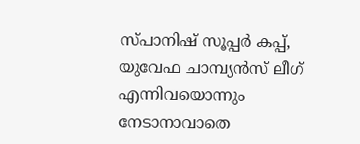സ്പാനിഷ് സൂപ്പർ കപ്പ്, യുവേഫ ചാമ്പ്യൻസ് ലീഗ് എന്നിവയൊന്നും നേടാനാവാതെ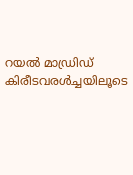റയൽ മാഡ്രിഡ് കിരീടവരൾച്ചയിലൂടെ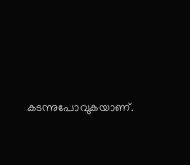കടന്നുപോവുകയാണ്.